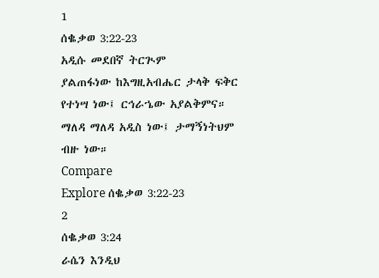1
ሰቈቃወ 3:22-23
አዲሱ መደበኛ ትርጒም
ያልጠፋነው ከእግዚአብሔር ታላቅ ፍቅር የተነሣ ነው፤ ርኅራኄው አያልቅምና። ማለዳ ማለዳ አዲስ ነው፤ ታማኝነትህም ብዙ ነው።
Compare
Explore ሰቈቃወ 3:22-23
2
ሰቈቃወ 3:24
ራሴን እንዲህ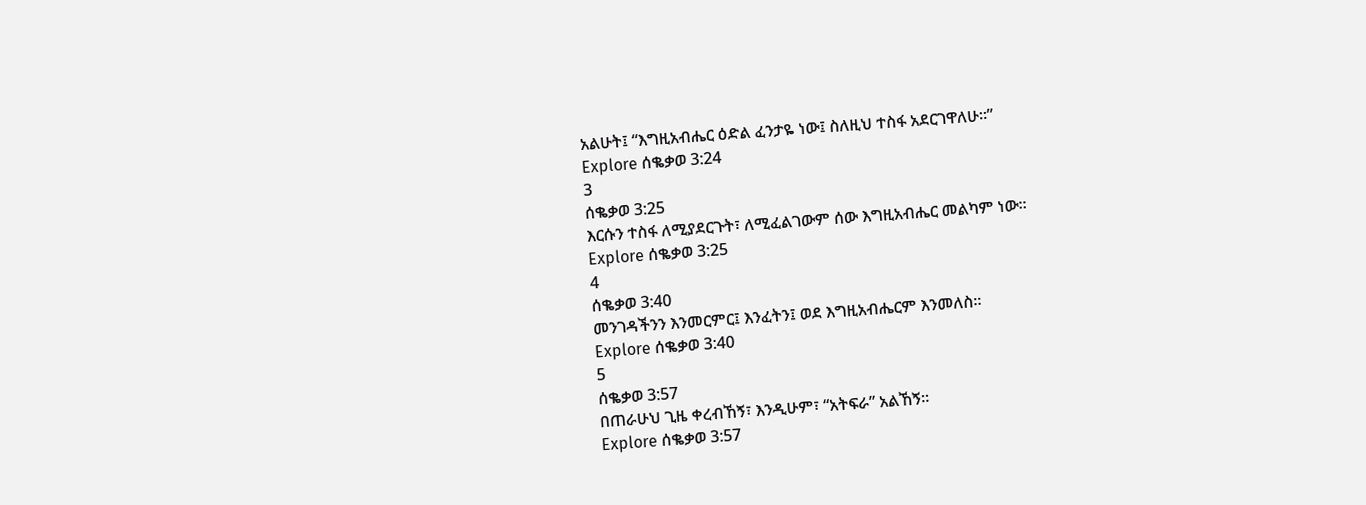አልሁት፤ “እግዚአብሔር ዕድል ፈንታዬ ነው፤ ስለዚህ ተስፋ አደርገዋለሁ።”
Explore ሰቈቃወ 3:24
3
ሰቈቃወ 3:25
እርሱን ተስፋ ለሚያደርጉት፣ ለሚፈልገውም ሰው እግዚአብሔር መልካም ነው።
Explore ሰቈቃወ 3:25
4
ሰቈቃወ 3:40
መንገዳችንን እንመርምር፤ እንፈትን፤ ወደ እግዚአብሔርም እንመለስ።
Explore ሰቈቃወ 3:40
5
ሰቈቃወ 3:57
በጠራሁህ ጊዜ ቀረብኸኝ፣ እንዲሁም፣ “አትፍራ” አልኸኝ።
Explore ሰቈቃወ 3:57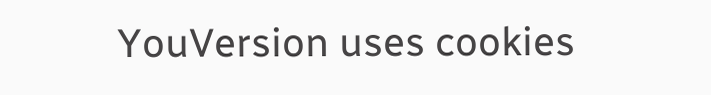YouVersion uses cookies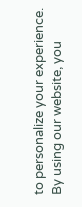to personalize your experience. By using our website, you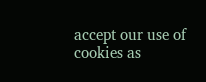accept our use of cookies as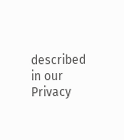described in our Privacy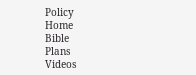Policy
Home
Bible
Plans
Videos